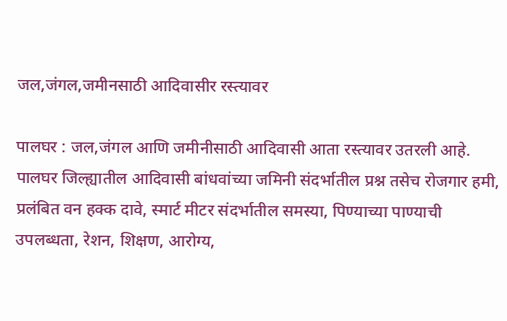जल,जंगल,जमीनसाठी आदिवासीर रस्त्यावर

पालघर : जल,जंगल आणि जमीनीसाठी आदिवासी आता रस्त्यावर उतरली आहे. पालघर जिल्ह्यातील आदिवासी बांधवांच्या जमिनी संदर्भातील प्रश्न तसेच रोजगार हमी, प्रलंबित वन हक्क दावे, स्मार्ट मीटर संदर्भातील समस्या, पिण्याच्या पाण्याची उपलब्धता, रेशन, शिक्षण, आरोग्य,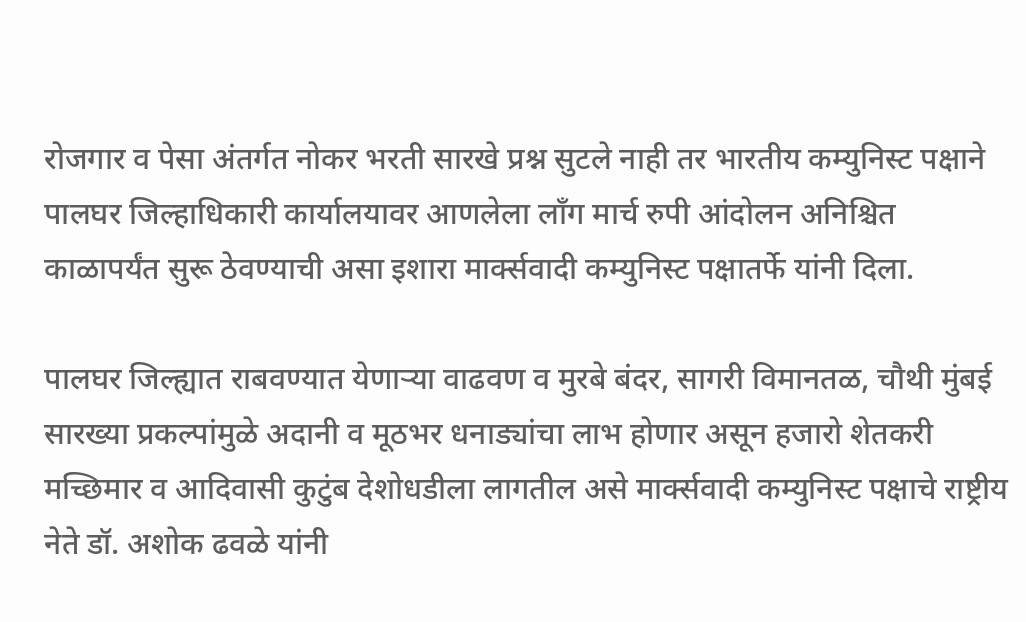रोजगार व पेसा अंतर्गत नोकर भरती सारखे प्रश्न सुटले नाही तर भारतीय कम्युनिस्ट पक्षाने पालघर जिल्हाधिकारी कार्यालयावर आणलेला लॉंग मार्च रुपी आंदोलन अनिश्चित काळापर्यंत सुरू ठेवण्याची असा इशारा मार्क्सवादी कम्युनिस्ट पक्षातर्फे यांनी दिला.

पालघर जिल्ह्यात राबवण्यात येणाऱ्या वाढवण व मुरबे बंदर, सागरी विमानतळ, चौथी मुंबई सारख्या प्रकल्पांमुळे अदानी व मूठभर धनाड्यांचा लाभ होणार असून हजारो शेतकरी मच्छिमार व आदिवासी कुटुंब देशोधडीला लागतील असे मार्क्सवादी कम्युनिस्ट पक्षाचे राष्ट्रीय नेते डॉ. अशोक ढवळे यांनी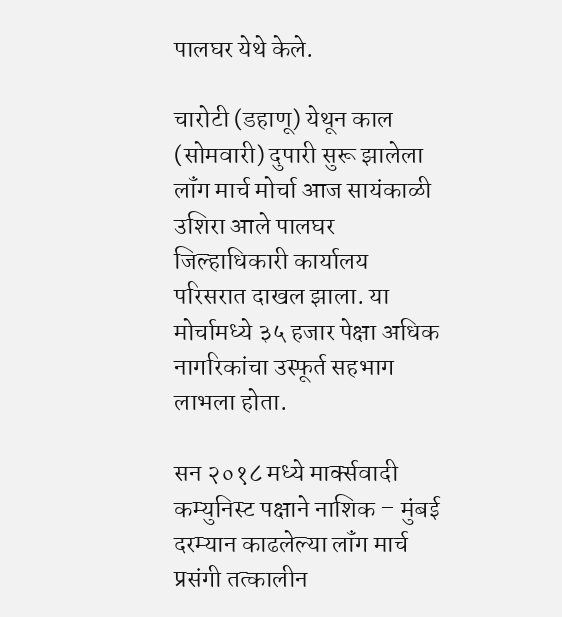पालघर येथे केले.

चारोटी (डहाणू) येथून काल (सोमवारी) दुपारी सुरू झालेला लॉंग मार्च मोर्चा आज सायंकाळी उशिरा आले पालघर जिल्हाधिकारी कार्यालय परिसरात दाखल झाला. या मोर्चामध्ये ३५ हजार पेक्षा अधिक नागरिकांचा उस्फूर्त सहभाग लाभला होता.

सन २०१८ मध्ये मार्क्सवादी कम्युनिस्ट पक्षाने नाशिक – मुंबई दरम्यान काढलेल्या लॉंग मार्च प्रसंगी तत्कालीन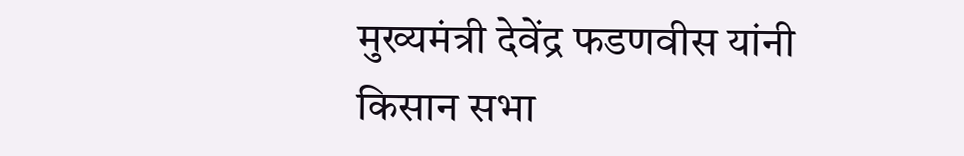मुख्यमंत्री देवेंद्र फडणवीस यांनी किसान सभा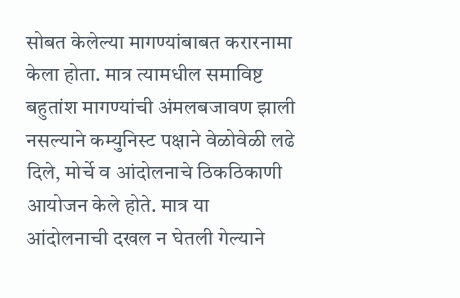सोबत केलेल्या मागण्यांबाबत करारनामा केला होता. मात्र त्यामधील समाविष्ट बहुतांश मागण्यांची अंमलबजावण झाली नसल्याने कम्युनिस्ट पक्षाने वेळोवेळी लढे दिले, मोर्चे व आंदोलनाचे ठिकठिकाणी आयोजन केले होते. मात्र या आंदोलनाची दखल न घेतली गेल्याने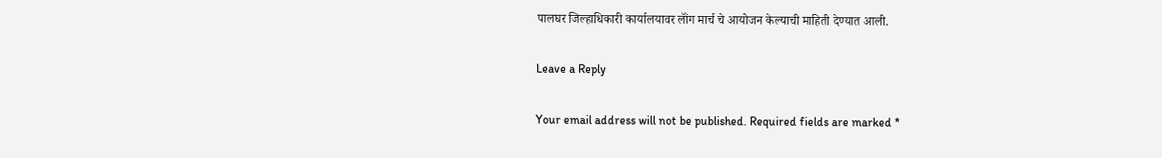पालघर जिल्हाधिकारी कार्यालयावर लॉंग मार्च चे आयोजन केल्याची माहिती देण्यात आली.

Leave a Reply

Your email address will not be published. Required fields are marked *